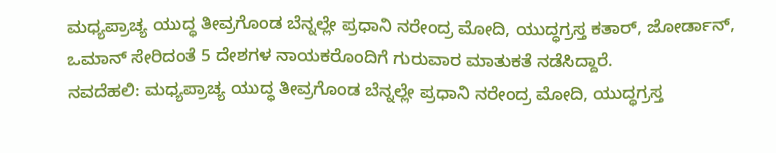ಮಧ್ಯಪ್ರಾಚ್ಯ ಯುದ್ಧ ತೀವ್ರಗೊಂಡ ಬೆನ್ನಲ್ಲೇ ಪ್ರಧಾನಿ ನರೇಂದ್ರ ಮೋದಿ, ಯುದ್ಧಗ್ರಸ್ತ ಕತಾರ್, ಜೋರ್ಡಾನ್, ಒಮಾನ್ ಸೇರಿದಂತೆ 5 ದೇಶಗಳ ನಾಯಕರೊಂದಿಗೆ ಗುರುವಾರ ಮಾತುಕತೆ ನಡೆಸಿದ್ದಾರೆ.
ನವದೆಹಲಿ: ಮಧ್ಯಪ್ರಾಚ್ಯ ಯುದ್ಧ ತೀವ್ರಗೊಂಡ ಬೆನ್ನಲ್ಲೇ ಪ್ರಧಾನಿ ನರೇಂದ್ರ ಮೋದಿ, ಯುದ್ಧಗ್ರಸ್ತ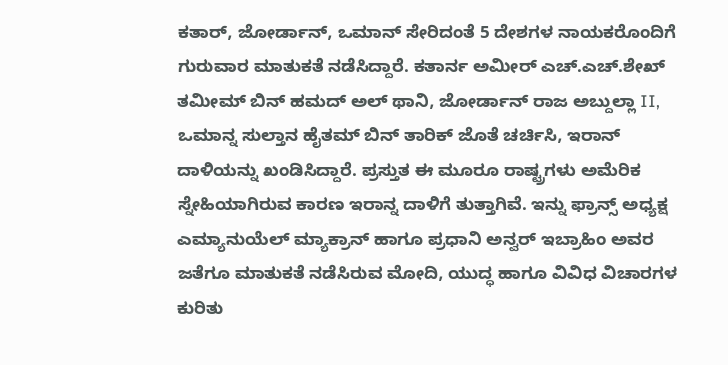ಕತಾರ್, ಜೋರ್ಡಾನ್, ಒಮಾನ್ ಸೇರಿದಂತೆ 5 ದೇಶಗಳ ನಾಯಕರೊಂದಿಗೆ ಗುರುವಾರ ಮಾತುಕತೆ ನಡೆಸಿದ್ದಾರೆ. ಕತಾರ್ನ ಅಮೀರ್ ಎಚ್.ಎಚ್.ಶೇಖ್ ತಮೀಮ್ ಬಿನ್ ಹಮದ್ ಅಲ್ ಥಾನಿ, ಜೋರ್ಡಾನ್ ರಾಜ ಅಬ್ದುಲ್ಲಾ II, ಒಮಾನ್ನ ಸುಲ್ತಾನ ಹೈತಮ್ ಬಿನ್ ತಾರಿಕ್ ಜೊತೆ ಚರ್ಚಿಸಿ, ಇರಾನ್ ದಾಳಿಯನ್ನು ಖಂಡಿಸಿದ್ದಾರೆ. ಪ್ರಸ್ತುತ ಈ ಮೂರೂ ರಾಷ್ಟ್ರಗಳು ಅಮೆರಿಕ ಸ್ನೇಹಿಯಾಗಿರುವ ಕಾರಣ ಇರಾನ್ನ ದಾಳಿಗೆ ತುತ್ತಾಗಿವೆ. ಇನ್ನು ಫ್ರಾನ್ಸ್ ಅಧ್ಯಕ್ಷ ಎಮ್ಯಾನುಯೆಲ್ ಮ್ಯಾಕ್ರಾನ್ ಹಾಗೂ ಪ್ರಧಾನಿ ಅನ್ವರ್ ಇಬ್ರಾಹಿಂ ಅವರ ಜತೆಗೂ ಮಾತುಕತೆ ನಡೆಸಿರುವ ಮೋದಿ, ಯುದ್ಧ ಹಾಗೂ ವಿವಿಧ ವಿಚಾರಗಳ ಕುರಿತು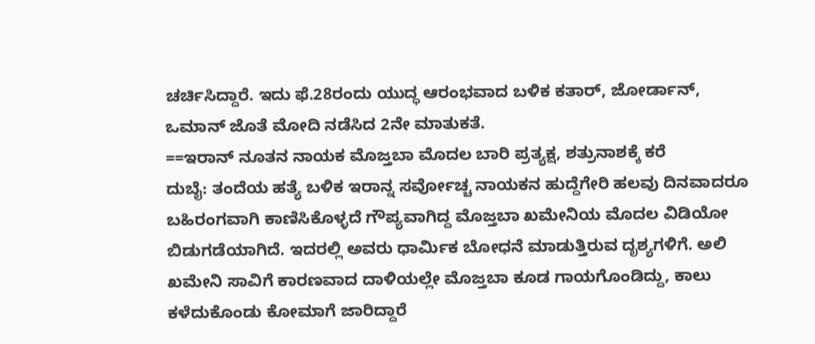ಚರ್ಚಿಸಿದ್ದಾರೆ. ಇದು ಫೆ.28ರಂದು ಯುದ್ಧ ಆರಂಭವಾದ ಬಳಿಕ ಕತಾರ್, ಜೋರ್ಡಾನ್, ಒಮಾನ್ ಜೊತೆ ಮೋದಿ ನಡೆಸಿದ 2ನೇ ಮಾತುಕತೆ.
==ಇರಾನ್ ನೂತನ ನಾಯಕ ಮೊಜ್ತಬಾ ಮೊದಲ ಬಾರಿ ಪ್ರತ್ಯಕ್ಷ, ಶತ್ರುನಾಶಕ್ಕೆ ಕರೆ
ದುಬೈ: ತಂದೆಯ ಹತ್ಯೆ ಬಳಿಕ ಇರಾನ್ನ ಸರ್ವೋಚ್ಚ ನಾಯಕನ ಹುದ್ದೆಗೇರಿ ಹಲವು ದಿನವಾದರೂ ಬಹಿರಂಗವಾಗಿ ಕಾಣಿಸಿಕೊಳ್ಳದೆ ಗೌಪ್ಯವಾಗಿದ್ದ ಮೊಜ್ತಬಾ ಖಮೇನಿಯ ಮೊದಲ ವಿಡಿಯೋ ಬಿಡುಗಡೆಯಾಗಿದೆ. ಇದರಲ್ಲಿ ಅವರು ಧಾರ್ಮಿಕ ಬೋಧನೆ ಮಾಡುತ್ತಿರುವ ದೃಶ್ಯಗಳಿಗೆ. ಅಲಿ ಖಮೇನಿ ಸಾವಿಗೆ ಕಾರಣವಾದ ದಾಳಿಯಲ್ಲೇ ಮೊಜ್ತಬಾ ಕೂಡ ಗಾಯಗೊಂಡಿದ್ದು, ಕಾಲು ಕಳೆದುಕೊಂಡು ಕೋಮಾಗೆ ಜಾರಿದ್ದಾರೆ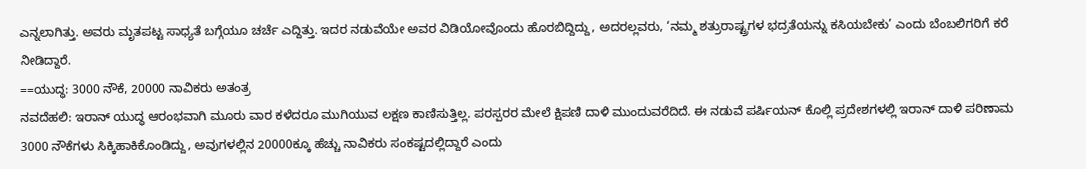ಎನ್ನಲಾಗಿತ್ತು. ಅವರು ಮೃತಪಟ್ಟ ಸಾಧ್ಯತೆ ಬಗ್ಗೆಯೂ ಚರ್ಚೆ ಎದ್ದಿತ್ತು. ಇದರ ನಡುವೆಯೇ ಅವರ ವಿಡಿಯೋವೊಂದು ಹೊರಬಿದ್ದಿದ್ದು, ಅದರಲ್ಲವರು, ‘ನಮ್ಮ ಶತ್ರುರಾಷ್ಟ್ರಗಳ ಭದ್ರತೆಯನ್ನು ಕಸಿಯಬೇಕು’ ಎಂದು ಬೆಂಬಲಿಗರಿಗೆ ಕರೆ ನೀಡಿದ್ದಾರೆ.
==ಯುದ್ಧ: 3000 ನೌಕೆ, 20000 ನಾವಿಕರು ಅತಂತ್ರ
ನವದೆಹಲಿ: ಇರಾನ್ ಯುದ್ಧ ಆರಂಭವಾಗಿ ಮೂರು ವಾರ ಕಳೆದರೂ ಮುಗಿಯುವ ಲಕ್ಷಣ ಕಾಣಿಸುತ್ತಿಲ್ಲ. ಪರಸ್ಪರರ ಮೇಲೆ ಕ್ಷಿಪಣಿ ದಾಳಿ ಮುಂದುವರೆದಿದೆ. ಈ ನಡುವೆ ಪರ್ಷಿಯನ್ ಕೊಲ್ಲಿ ಪ್ರದೇಶಗಳಲ್ಲಿ ಇರಾನ್ ದಾಳಿ ಪರಿಣಾಮ 3000 ನೌಕೆಗಳು ಸಿಕ್ಕಿಹಾಕಿಕೊಂಡಿದ್ದು, ಅವುಗಳಲ್ಲಿನ 20000ಕ್ಕೂ ಹೆಚ್ಚು ನಾವಿಕರು ಸಂಕಷ್ಟದಲ್ಲಿದ್ದಾರೆ ಎಂದು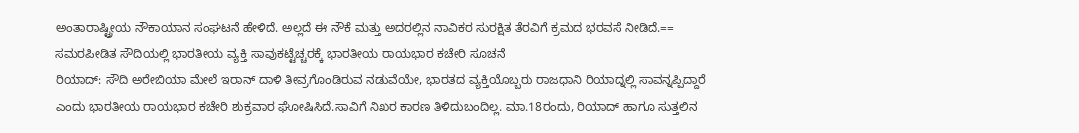ಅಂತಾರಾಷ್ಟ್ರೀಯ ನೌಕಾಯಾನ ಸಂಘಟನೆ ಹೇಳಿದೆ. ಅಲ್ಲದೆ ಈ ನೌಕೆ ಮತ್ತು ಅದರಲ್ಲಿನ ನಾವಿಕರ ಸುರಕ್ಷಿತ ತೆರವಿಗೆ ಕ್ರಮದ ಭರವಸೆ ನೀಡಿದೆ.==
ಸಮರಪೀಡಿತ ಸೌದಿಯಲ್ಲಿ ಭಾರತೀಯ ವ್ಯಕ್ತಿ ಸಾವುಕಟ್ಟೆಚ್ಚರಕ್ಕೆ ಭಾರತೀಯ ರಾಯಭಾರ ಕಚೇರಿ ಸೂಚನೆ
ರಿಯಾದ್: ಸೌದಿ ಅರೇಬಿಯಾ ಮೇಲೆ ಇರಾನ್ ದಾಳಿ ತೀವ್ರಗೊಂಡಿರುವ ನಡುವೆಯೇ, ಭಾರತದ ವ್ಯಕ್ತಿಯೊಬ್ಬರು ರಾಜಧಾನಿ ರಿಯಾದ್ನಲ್ಲಿ ಸಾವನ್ನಪ್ಪಿದ್ದಾರೆ ಎಂದು ಭಾರತೀಯ ರಾಯಭಾರ ಕಚೇರಿ ಶುಕ್ರವಾರ ಘೋಷಿಸಿದೆ.ಸಾವಿಗೆ ನಿಖರ ಕಾರಣ ತಿಳಿದುಬಂದಿಲ್ಲ. ಮಾ.18ರಂದು, ರಿಯಾದ್ ಹಾಗೂ ಸುತ್ತಲಿನ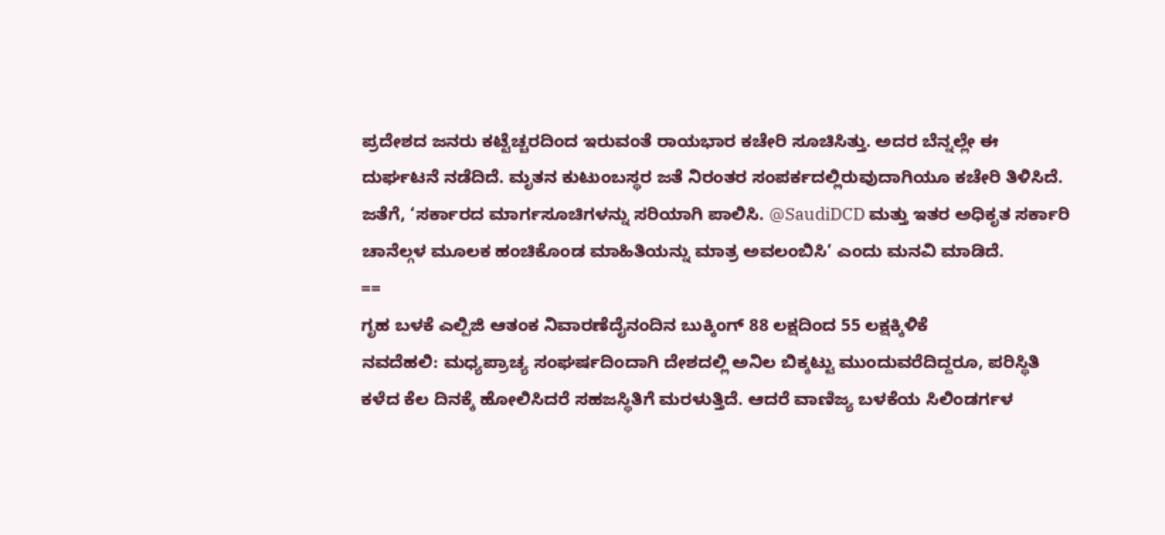ಪ್ರದೇಶದ ಜನರು ಕಟ್ಟೆಚ್ಚರದಿಂದ ಇರುವಂತೆ ರಾಯಭಾರ ಕಚೇರಿ ಸೂಚಿಸಿತ್ತು. ಅದರ ಬೆನ್ನಲ್ಲೇ ಈ ದುರ್ಘಟನೆ ನಡೆದಿದೆ. ಮೃತನ ಕುಟುಂಬಸ್ಥರ ಜತೆ ನಿರಂತರ ಸಂಪರ್ಕದಲ್ಲಿರುವುದಾಗಿಯೂ ಕಚೇರಿ ತಿಳಿಸಿದೆ. ಜತೆಗೆ, ‘ಸರ್ಕಾರದ ಮಾರ್ಗಸೂಚಿಗಳನ್ನು ಸರಿಯಾಗಿ ಪಾಲಿಸಿ. @SaudiDCD ಮತ್ತು ಇತರ ಅಧಿಕೃತ ಸರ್ಕಾರಿ ಚಾನೆಲ್ಗಳ ಮೂಲಕ ಹಂಚಿಕೊಂಡ ಮಾಹಿತಿಯನ್ನು ಮಾತ್ರ ಅವಲಂಬಿಸಿ’ ಎಂದು ಮನವಿ ಮಾಡಿದೆ.
==
ಗೃಹ ಬಳಕೆ ಎಲ್ಪಿಜಿ ಆತಂಕ ನಿವಾರಣೆದೈನಂದಿನ ಬುಕ್ಕಿಂಗ್ 88 ಲಕ್ಷದಿಂದ 55 ಲಕ್ಷಕ್ಕಿಳಿಕೆ
ನವದೆಹಲಿ: ಮಧ್ಯಪ್ರಾಚ್ಯ ಸಂಘರ್ಷದಿಂದಾಗಿ ದೇಶದಲ್ಲಿ ಅನಿಲ ಬಿಕ್ಕಟ್ಟು ಮುಂದುವರೆದಿದ್ದರೂ, ಪರಿಸ್ಥಿತಿ ಕಳೆದ ಕೆಲ ದಿನಕ್ಕೆ ಹೋಲಿಸಿದರೆ ಸಹಜಸ್ಥಿತಿಗೆ ಮರಳುತ್ತಿದೆ. ಆದರೆ ವಾಣಿಜ್ಯ ಬಳಕೆಯ ಸಿಲಿಂಡರ್ಗಳ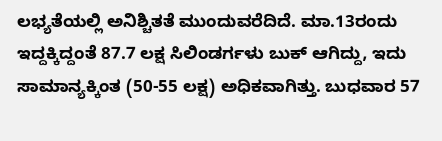ಲಭ್ಯತೆಯಲ್ಲಿ ಅನಿಶ್ಚಿತತೆ ಮುಂದುವರೆದಿದೆ. ಮಾ.13ರಂದು ಇದ್ದಕ್ಕಿದ್ದಂತೆ 87.7 ಲಕ್ಷ ಸಿಲಿಂಡರ್ಗಳು ಬುಕ್ ಆಗಿದ್ದು, ಇದು ಸಾಮಾನ್ಯಕ್ಕಿಂತ (50-55 ಲಕ್ಷ) ಅಧಿಕವಾಗಿತ್ತು. ಬುಧವಾರ 57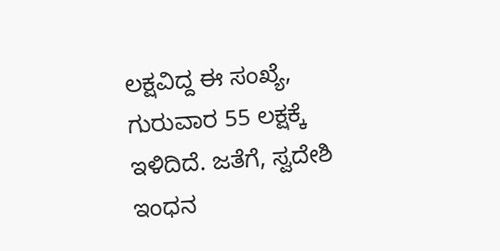ಲಕ್ಷವಿದ್ದ ಈ ಸಂಖ್ಯೆ, ಗುರುವಾರ 55 ಲಕ್ಷಕ್ಕೆ ಇಳಿದಿದೆ. ಜತೆಗೆ, ಸ್ವದೇಶಿ ಇಂಧನ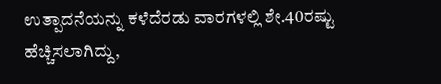ಉತ್ಪಾದನೆಯನ್ನು ಕಳೆದೆರಡು ವಾರಗಳಲ್ಲಿ ಶೇ.40ರಷ್ಟು ಹೆಚ್ಚಿಸಲಾಗಿದ್ದು,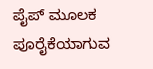ಪೈಪ್ ಮೂಲಕ ಪೂರೈಕೆಯಾಗುವ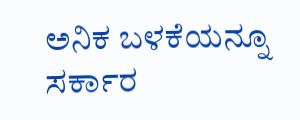ಅನಿಕ ಬಳಕೆಯನ್ನೂ ಸರ್ಕಾರ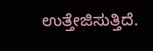ಉತ್ತೇಜಿಸುತ್ತಿದೆ.